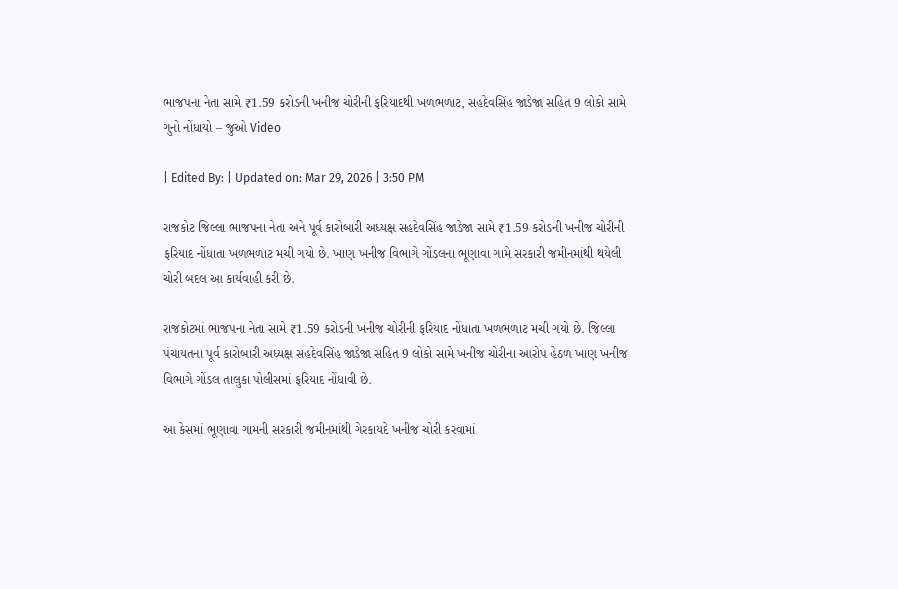ભાજપના નેતા સામે ₹1.59 કરોડની ખનીજ ચોરીની ફરિયાદથી ખળભળાટ, સહદેવસિંહ જાડેજા સહિત 9 લોકો સામે ગુનો નોંધાયો – જુઓ Video

| Edited By: | Updated on: Mar 29, 2026 | 3:50 PM

રાજકોટ જિલ્લા ભાજપના નેતા અને પૂર્વ કારોબારી અધ્યક્ષ સહદેવસિંહ જાડેજા સામે ₹1.59 કરોડની ખનીજ ચોરીની ફરિયાદ નોંધાતા ખળભળાટ મચી ગયો છે. ખાણ ખનીજ વિભાગે ગોંડલના ભૂણાવા ગામે સરકારી જમીનમાંથી થયેલી ચોરી બદલ આ કાર્યવાહી કરી છે.

રાજકોટમાં ભાજપના નેતા સામે ₹1.59 કરોડની ખનીજ ચોરીની ફરિયાદ નોંધાતા ખળભળાટ મચી ગયો છે. જિલ્લા પંચાયતના પૂર્વ કારોબારી અધ્યક્ષ સહદેવસિંહ જાડેજા સહિત 9 લોકો સામે ખનીજ ચોરીના આરોપ હેઠળ ખાણ ખનીજ વિભાગે ગોંડલ તાલુકા પોલીસમાં ફરિયાદ નોંધાવી છે.

આ કેસમાં ભૂણાવા ગામની સરકારી જમીનમાંથી ગેરકાયદે ખનીજ ચોરી કરવામાં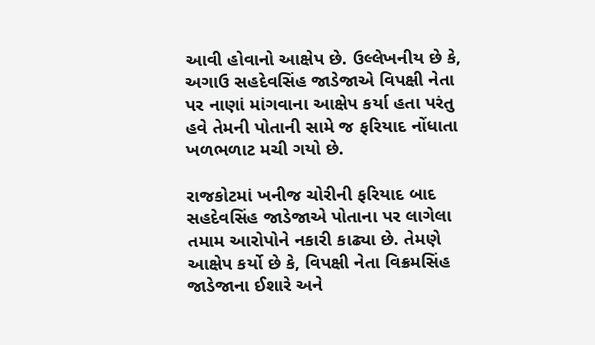આવી હોવાનો આક્ષેપ છે. ઉલ્લેખનીય છે કે, અગાઉ સહદેવસિંહ જાડેજાએ વિપક્ષી નેતા પર નાણાં માંગવાના આક્ષેપ કર્યા હતા પરંતુ હવે તેમની પોતાની સામે જ ફરિયાદ નોંધાતા ખળભળાટ મચી ગયો છે.

રાજકોટમાં ખનીજ ચોરીની ફરિયાદ બાદ સહદેવસિંહ જાડેજાએ પોતાના પર લાગેલા તમામ આરોપોને નકારી કાઢ્યા છે. તેમણે આક્ષેપ કર્યો છે કે, વિપક્ષી નેતા વિક્રમસિંહ જાડેજાના ઈશારે અને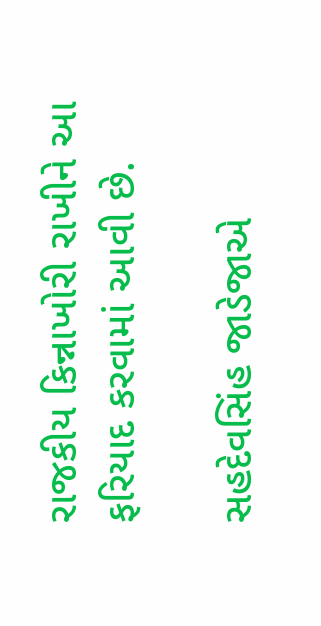રાજકીય કિન્નાખોરી રાખીને આ ફરિયાદ કરવામાં આવી છે.

સહદેવસિંહ જાડેજાએ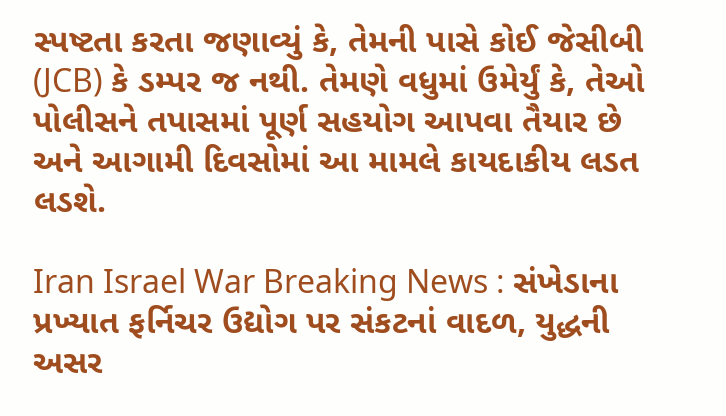સ્પષ્ટતા કરતા જણાવ્યું કે, તેમની પાસે કોઈ જેસીબી (JCB) કે ડમ્પર જ નથી. તેમણે વધુમાં ઉમેર્યું કે, તેઓ પોલીસને તપાસમાં પૂર્ણ સહયોગ આપવા તૈયાર છે અને આગામી દિવસોમાં આ મામલે કાયદાકીય લડત લડશે.

Iran Israel War Breaking News : સંખેડાના પ્રખ્યાત ફર્નિચર ઉદ્યોગ પર સંકટનાં વાદળ, યુદ્ધની અસર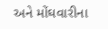અને મોંઘવારીના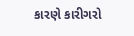કારણે કારીગરો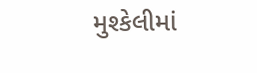મુશ્કેલીમાં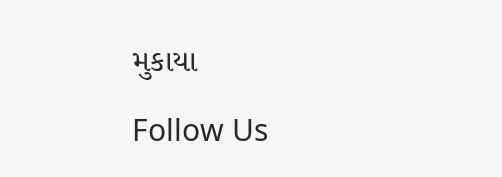મુકાયા

Follow Us